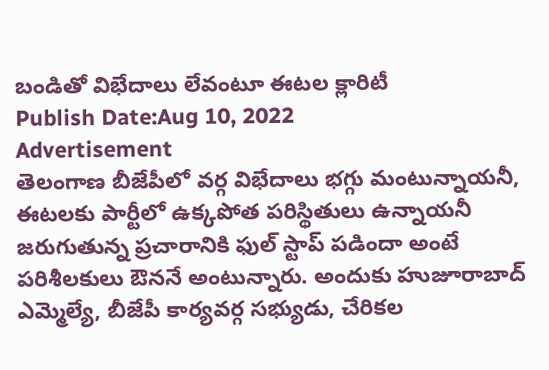బండితో విభేదాలు లేవంటూ ఈటల క్లారిటీ
Publish Date:Aug 10, 2022
Advertisement
తెలంగాణ బీజేపీలో వర్గ విభేదాలు భగ్గు మంటున్నాయనీ, ఈటలకు పార్టీలో ఉక్కపోత పరిస్థితులు ఉన్నాయనీ జరుగుతున్న ప్రచారానికి ఫుల్ స్టాప్ పడిందా అంటే పరిశీలకులు ఔననే అంటున్నారు. అందుకు హుజూరాబాద్ ఎమ్మెల్యే, బీజేపీ కార్యవర్గ సభ్యుడు, చేరికల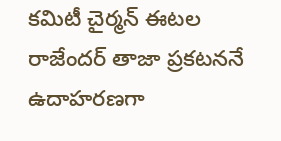కమిటీ చైర్మన్ ఈటల రాజేందర్ తాజా ప్రకటననే ఉదాహరణగా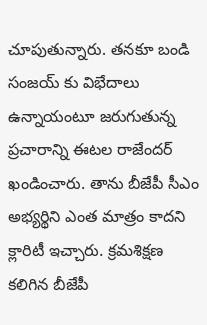చూపుతున్నారు. తనకూ బండి సంజయ్ కు విభేదాలు ఉన్నాయంటూ జరుగుతున్న ప్రచారాన్ని ఈటల రాజేందర్ ఖండించారు. తాను బీజేపీ సీఎం అభ్యర్థిని ఎంత మాత్రం కాదని క్లారిటీ ఇచ్చారు. క్రమశిక్షణ కలిగిన బీజేపీ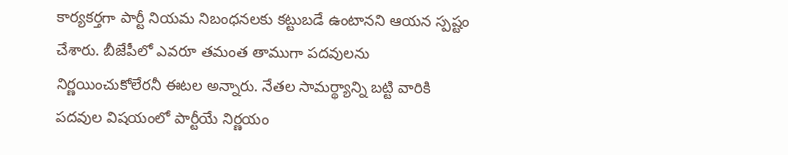కార్యకర్తగా పార్టీ నియమ నిబంధనలకు కట్టుబడే ఉంటానని ఆయన స్పష్టం చేశారు. బీజేపీలో ఎవరూ తమంత తాముగా పదవులను నిర్ణయించుకోలేరనీ ఈటల అన్నారు. నేతల సామర్థ్యాన్ని బట్టి వారికి పదవుల విషయంలో పార్టీయే నిర్ణయం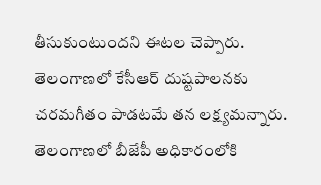తీసుకుంటుందని ఈటల చెప్పారు. తెలంగాణలో కేసీఆర్ దుష్టపాలనకు చరమగీతం పాడటమే తన లక్ష్యమన్నారు. తెలంగాణలో బీజేపీ అధికారంలోకి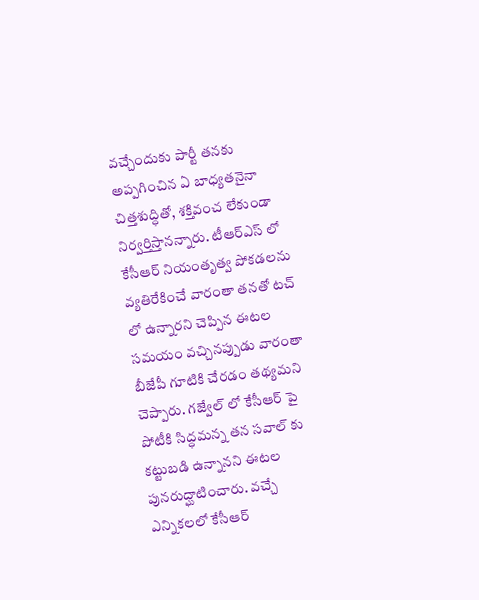వచ్చేందుకు పార్టీ తనకు అప్పగించిన ఏ బాధ్యతనైనా చిత్తశుద్ధితో, శక్తివంచ లేకుండా నిర్వర్తిస్తానన్నారు. టీఆర్ఎస్ లో కేసీఆర్ నియంతృత్వ పోకడలను వ్యతిరేకించే వారంతా తనతో టచ్ లో ఉన్నారని చెప్పిన ఈటల సమయం వచ్చినప్పుడు వారంతా బీజేపీ గూటికి చేరడం తథ్యమని చెప్పారు. గజ్వేల్ లో కేసీఆర్ పై పోటీకి సిద్ధమన్న తన సవాల్ కు కట్టుబడి ఉన్నానని ఈటల పునరుద్ఘాటించారు. వచ్చే ఎన్నికలలో కేసీఆర్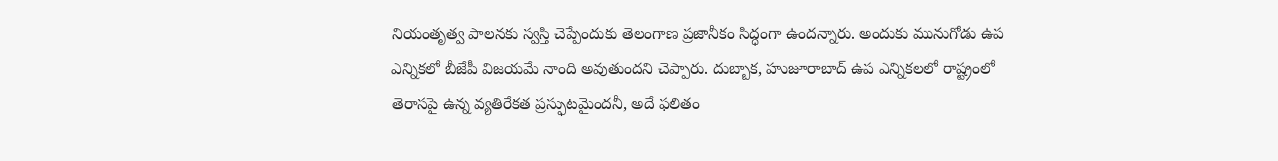నియంతృత్వ పాలనకు స్వస్తి చెప్పేందుకు తెలంగాణ ప్రజానీకం సిద్ధంగా ఉందన్నారు. అందుకు మునుగోడు ఉప ఎన్నికలో బీజేపీ విజయమే నాంది అవుతుందని చెప్పారు. దుబ్బాక, హుజూరాబాద్ ఉప ఎన్నికలలో రాష్ట్రంలో తెరాసపై ఉన్న వ్యతిరేకత ప్రస్ఫుటమైందనీ, అదే ఫలితం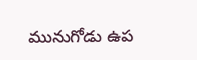మునుగోడు ఉప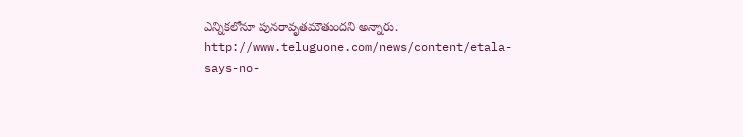ఎన్నికలోనూ పునరావృతమౌతుందని అన్నారు.
http://www.teluguone.com/news/content/etala-says-no-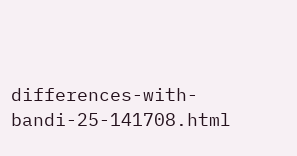differences-with-bandi-25-141708.html